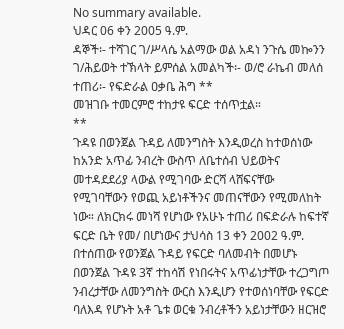No summary available.
ህዳር 06 ቀን 2005 ዓ.ም.
ዳኞች፡- ተሻገር ገ/ሥላሴ አልማው ወል አዳነ ንጉሴ መኰንን ገ/ሕይወት ተኽላት ይምሰል አመልካች፡- ወ/ሮ ራኬብ መለሰ ተጠሪ፡- የፍድራል ዐቃቤ ሕግ **
መዝገቡ ተመርምሮ ተከታዩ ፍርድ ተሰጥቷል።
**
ጉዳዩ በወንጀል ጉዳይ ለመንግስት እንዲወረስ ከተወሰነው ከአንድ አጥፊ ንብረት ውስጥ ለቤተሰብ ህይወትና መተዳደደሪያ ላውል የሚገባው ድርሻ ላሸፍናቸው የሚገባቸውን የወጪ አይነቶችንና መጠናቸውን የሚመለከት ነው። ለክርክሩ መነሻ የሆነው የአሁኑ ተጠሪ በፍድራሉ ከፍተኛ ፍርድ ቤት የመ/ በሆነውና ታህሳስ 13 ቀን 2002 ዓ.ም.
በተሰጠው የወንጀል ጉዳይ የፍርድ ባለመብት በመሆኑ በወንጀል ጉዳዩ 3ኛ ተከሳሽ የነበሩትና አጥፊነታቸው ተረጋግጦ ንብረታቸው ለመንግስት ውርስ እንዲሆን የተወሰነባቸው የፍርድ ባለእዳ የሆኑት አቶ ጌቱ ወርቁ ንብረቶችን አይነታቸውን ዘርዝሮ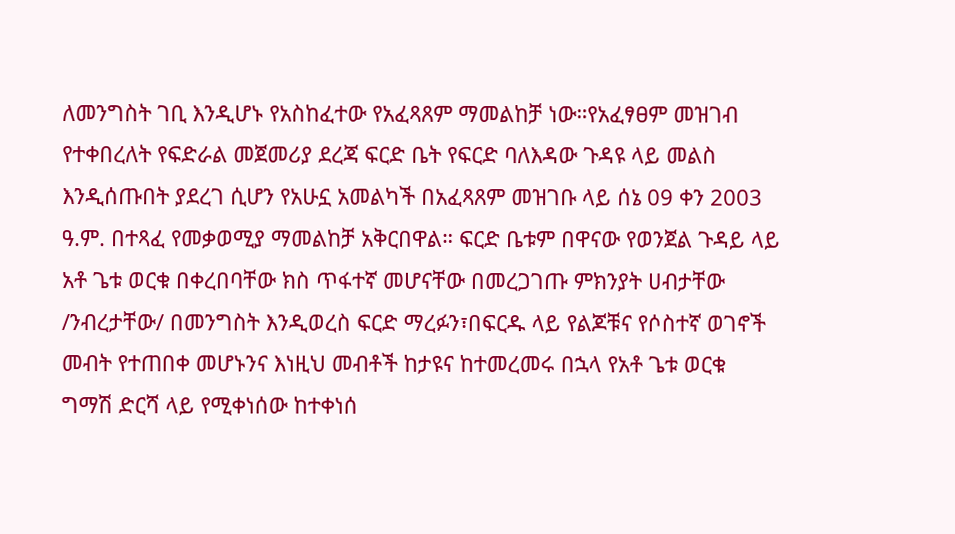ለመንግስት ገቢ እንዲሆኑ የአስከፈተው የአፈጻጸም ማመልከቻ ነው።የአፈፃፀም መዝገብ የተቀበረለት የፍድራል መጀመሪያ ደረጃ ፍርድ ቤት የፍርድ ባለእዳው ጉዳዩ ላይ መልስ እንዲሰጡበት ያደረገ ሲሆን የአሁኗ አመልካች በአፈጻጸም መዝገቡ ላይ ሰኔ 09 ቀን 2003 ዓ.ም. በተጻፈ የመቃወሚያ ማመልከቻ አቅርበዋል። ፍርድ ቤቱም በዋናው የወንጀል ጉዳይ ላይ አቶ ጌቱ ወርቁ በቀረበባቸው ክስ ጥፋተኛ መሆናቸው በመረጋገጡ ምክንያት ሀብታቸው /ንብረታቸው/ በመንግስት እንዲወረስ ፍርድ ማረፉን፣በፍርዱ ላይ የልጆቹና የሶስተኛ ወገኖች መብት የተጠበቀ መሆኑንና እነዚህ መብቶች ከታዩና ከተመረመሩ በኋላ የአቶ ጌቱ ወርቁ ግማሽ ድርሻ ላይ የሚቀነሰው ከተቀነሰ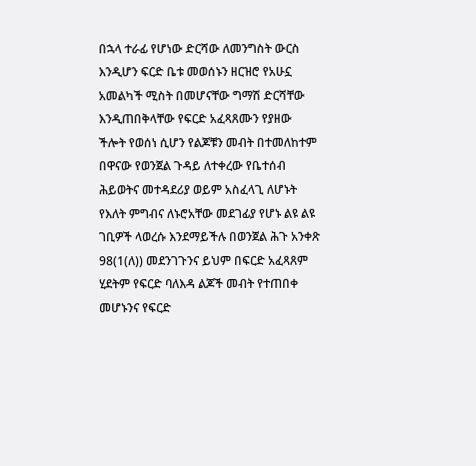በኋላ ተራፊ የሆነው ድርሻው ለመንግስት ውርስ እንዲሆን ፍርድ ቤቱ መወሰኑን ዘርዝሮ የአሁኗ አመልካች ሚስት በመሆናቸው ግማሽ ድርሻቸው እንዲጠበቅላቸው የፍርድ አፈጻጸሙን የያዘው ችሎት የወሰነ ሲሆን የልጆቹን መብት በተመለከተም በዋናው የወንጀል ጉዳይ ለተቀረው የቤተሰብ ሕይወትና መተዳደሪያ ወይም አስፈላጊ ለሆኑት የእለት ምግብና ለኑሮአቸው መደገፊያ የሆኑ ልዩ ልዩ ገቢዎች ላወረሱ እንደማይችሉ በወንጀል ሕጉ አንቀጽ 98(1(ለ)) መደንገጉንና ይህም በፍርድ አፈጻጸም ሂደትም የፍርድ ባለእዳ ልጆች መብት የተጠበቀ መሆኑንና የፍርድ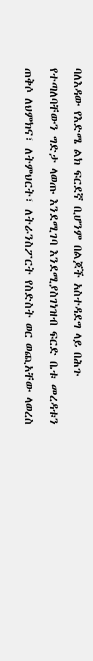ባለእዳው የእድሜ ልክ ፍርደኛ ቢሆንም በልጆች አስተዳደግ ላይ በሕጉ የተጣለባቸውን ግድታ ላወጡ እንደሚገባ እንደሚያስገነዝብ ፍርድ ቤቱ መረዳቱን ጠቅሶ ለህምክና፣ ለትምህርት፣ ለትራንስፖርት የስድስት ወር ወጪአቸው ላወረስ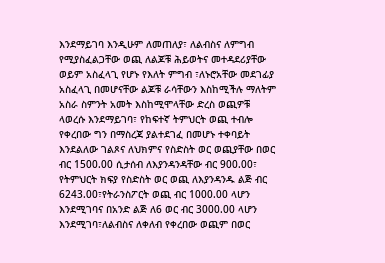እንደማይገባ እንዲሁም ለመጠለያ፣ ለልብስና ለምግብ የሚያስፈልጋቸው ወጪ ለልጆቹ ሕይወትና መተዳደሪያቸው ወይም አስፈላጊ የሆኑ የእለት ምግብ ፣ለኑሮአቸው መደገፊያ አስፈላጊ በመሆናቸው ልጆቹ ራሳቸውን እስከሚችሉ ማለትም አስራ ስምንት አመት እስከሚሞላቸው ድረስ ወጪዎቹ ላወረሱ እንደማይገባ፣ የከፍተኛ ትምህርት ወጪ ተብሎ የቀረበው ግን በማስረጃ ያልተደገፈ በመሆኑ ተቀባይት እንደልለው ገልጾና ለህክምና የስድስት ወር ወጪያቸው በወር ብር 1500.00 ሲታሰብ ለእያንዳንዳቸው ብር 900.00፣ የትምህርት ክፍያ የስድስት ወር ወጪ ለእያንዳንዱ ልጅ ብር 6243.00፣የትራንስፖርት ወጪ ብር 1000.00 ላሆን እንደሚገባና በአንድ ልጅ ለ6 ወር ብር 3000.00 ላሆን እንደሚገባ፣ለልብስና ለቀለብ የቀረበው ወጪም በወር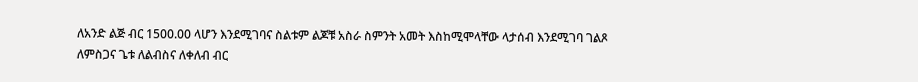ለአንድ ልጅ ብር 1500.00 ላሆን እንደሚገባና ስልቱም ልጆቹ አስራ ስምንት አመት እስከሚሞላቸው ላታሰብ እንደሚገባ ገልጾ ለምስጋና ጌቱ ለልብስና ለቀለብ ብር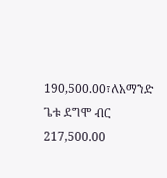190,500.00፣ለአማንድ ጌቱ ደግሞ ብር 217,500.00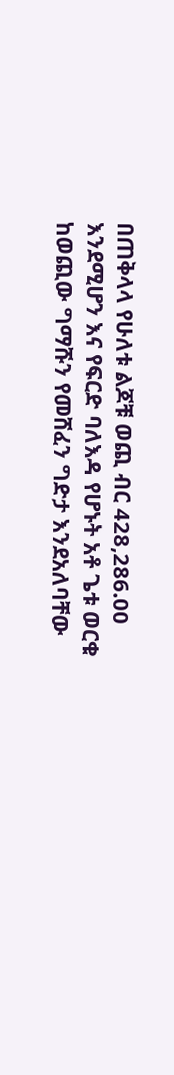በጠቅላላ የሁለቱ ልጆቹ ወጪ ብር 428,286.00 እንደሚሆን እና የፍርድ ባለእዳ የሆኑት አቶ ጌቱ ወርቁ ከወጪው ግማሹን የመሸፈን ግድታ እንደአለባቸው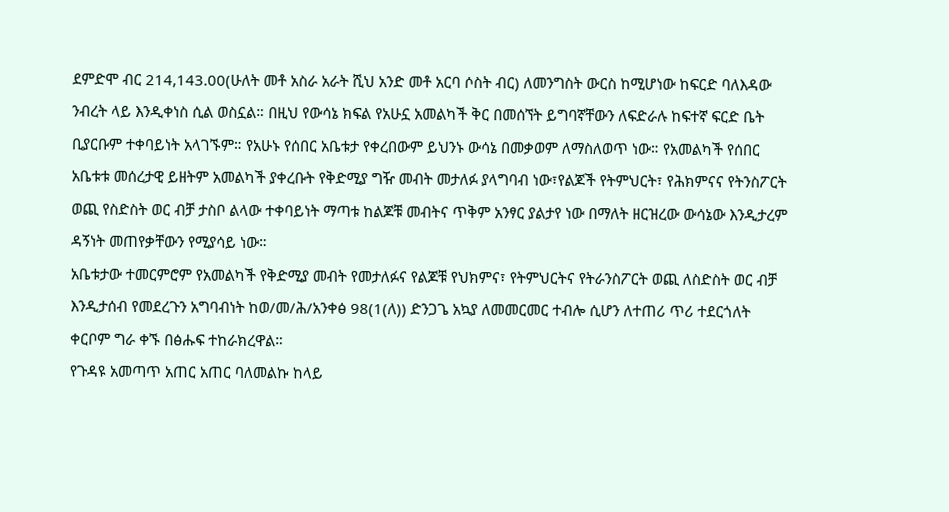ደምድሞ ብር 214,143.00(ሁለት መቶ አስራ አራት ሺህ አንድ መቶ አርባ ሶስት ብር) ለመንግስት ውርስ ከሚሆነው ከፍርድ ባለእዳው ንብረት ላይ እንዲቀነስ ሲል ወስኗል። በዚህ የውሳኔ ክፍል የአሁኗ አመልካች ቅር በመሰኘት ይግባኛቸውን ለፍድራሉ ከፍተኛ ፍርድ ቤት ቢያርቡም ተቀባይነት አላገኙም። የአሁኑ የሰበር አቤቱታ የቀረበውም ይህንኑ ውሳኔ በመቃወም ለማስለወጥ ነው። የአመልካች የሰበር አቤቱቱ መሰረታዊ ይዘትም አመልካች ያቀረቡት የቅድሚያ ግዥ መብት መታለፉ ያላግባብ ነው፣የልጆች የትምህርት፣ የሕክምናና የትንስፖርት ወጪ የስድስት ወር ብቻ ታስቦ ልላው ተቀባይነት ማጣቱ ከልጆቹ መብትና ጥቅም አንፃር ያልታየ ነው በማለት ዘርዝረው ውሳኔው እንዲታረም ዳኝነት መጠየቃቸውን የሚያሳይ ነው።
አቤቱታው ተመርምሮም የአመልካች የቅድሚያ መብት የመታለፉና የልጆቹ የህክምና፣ የትምህርትና የትራንስፖርት ወጪ ለስድስት ወር ብቻ እንዲታሰብ የመደረጉን አግባብነት ከወ/መ/ሕ/አንቀፅ 98(1(ለ)) ድንጋጌ አኳያ ለመመርመር ተብሎ ሲሆን ለተጠሪ ጥሪ ተደርጎለት ቀርቦም ግራ ቀኙ በፅሑፍ ተከራክረዋል።
የጉዳዩ አመጣጥ አጠር አጠር ባለመልኩ ከላይ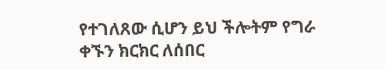የተገለጸው ሲሆን ይህ ችሎትም የግራ ቀኙን ክርክር ለሰበር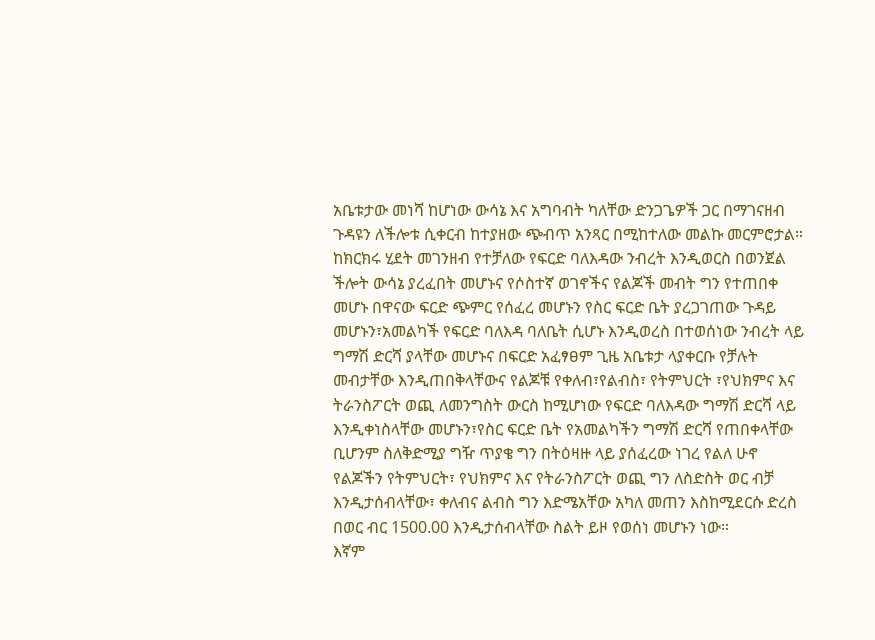አቤቱታው መነሻ ከሆነው ውሳኔ እና አግባብት ካለቸው ድንጋጌዎች ጋር በማገናዘብ ጉዳዩን ለችሎቱ ሲቀርብ ከተያዘው ጭብጥ አንጻር በሚከተለው መልኩ መርምሮታል።
ከክርክሩ ሂደት መገንዘብ የተቻለው የፍርድ ባለእዳው ንብረት እንዲወርስ በወንጀል ችሎት ውሳኔ ያረፈበት መሆኑና የሶስተኛ ወገኖችና የልጆች መብት ግን የተጠበቀ መሆኑ በዋናው ፍርድ ጭምር የሰፈረ መሆኑን የስር ፍርድ ቤት ያረጋገጠው ጉዳይ መሆኑን፣አመልካች የፍርድ ባለእዳ ባለቤት ሲሆኑ እንዲወረስ በተወሰነው ንብረት ላይ ግማሽ ድርሻ ያላቸው መሆኑና በፍርድ አፈፃፀም ጊዜ አቤቱታ ላያቀርቡ የቻሉት መብታቸው እንዲጠበቅላቸውና የልጆቹ የቀለብ፣የልብስ፣ የትምህርት ፣የህክምና እና ትራንስፖርት ወጪ ለመንግስት ውርስ ከሚሆነው የፍርድ ባለእዳው ግማሽ ድርሻ ላይ እንዲቀነስላቸው መሆኑን፣የስር ፍርድ ቤት የአመልካችን ግማሽ ድርሻ የጠበቀላቸው ቢሆንም ስለቅድሚያ ግዥ ጥያቄ ግን በትዕዛዙ ላይ ያሰፈረው ነገረ የልለ ሁኖ የልጆችን የትምህርት፣ የህክምና እና የትራንስፖርት ወጪ ግን ለስድስት ወር ብቻ እንዲታሰብላቸው፣ ቀለብና ልብስ ግን እድሜአቸው አካለ መጠን እስከሚደርሱ ድረስ በወር ብር 1500.00 እንዲታሰብላቸው ስልት ይዞ የወሰነ መሆኑን ነው።
እኛም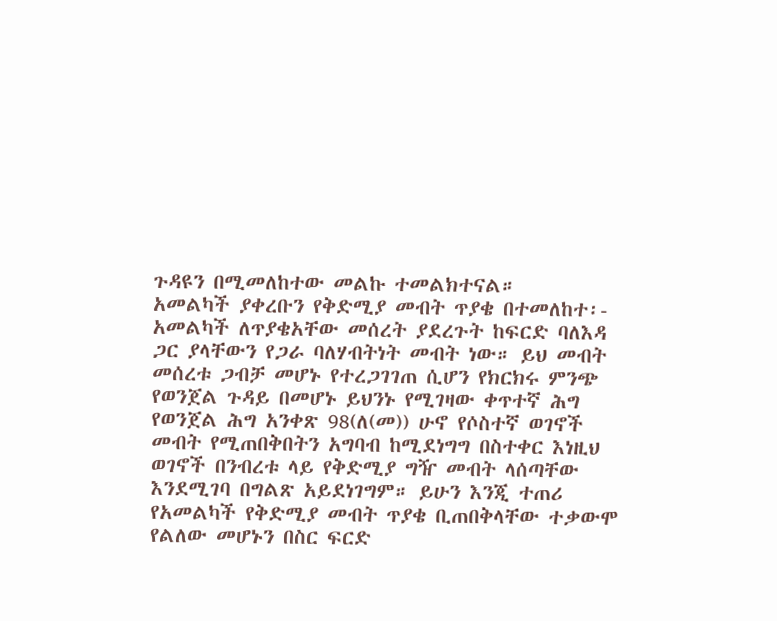ጉዳዩን በሚመለከተው መልኩ ተመልክተናል።
አመልካች ያቀረቡን የቅድሚያ መብት ጥያቄ በተመለከተ፡- አመልካች ለጥያቄአቸው መሰረት ያደረጉት ከፍርድ ባለእዳ ጋር ያላቸውን የጋራ ባለሃብትነት መብት ነው። ይህ መብት መሰረቱ ጋብቻ መሆኑ የተረጋገገጠ ሲሆን የክርክሩ ምንጭ የወንጀል ጉዳይ በመሆኑ ይህንኑ የሚገዛው ቀጥተኛ ሕግ የወንጀል ሕግ አንቀጽ 98(ለ(መ)) ሁኖ የሶስተኛ ወገኖች መብት የሚጠበቅበትን አግባብ ከሚደነግግ በስተቀር እነዚህ ወገኖች በንብረቱ ላይ የቅድሚያ ግዥ መብት ላሰጣቸው እንደሚገባ በግልጽ አይደነገግም። ይሁን እንጂ ተጠሪ የአመልካች የቅድሚያ መብት ጥያቄ ቢጠበቅላቸው ተቃውሞ የልለው መሆኑን በስር ፍርድ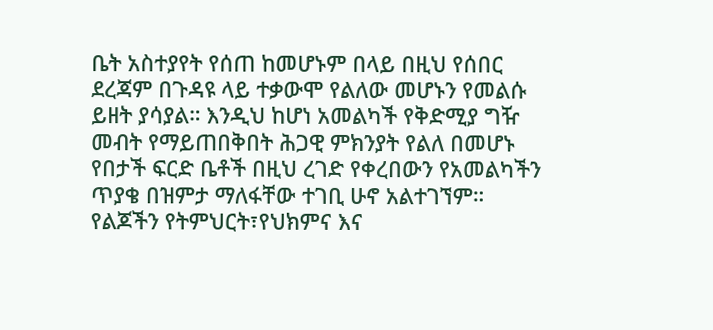ቤት አስተያየት የሰጠ ከመሆኑም በላይ በዚህ የሰበር ደረጃም በጉዳዩ ላይ ተቃውሞ የልለው መሆኑን የመልሱ ይዘት ያሳያል። እንዲህ ከሆነ አመልካች የቅድሚያ ግዥ መብት የማይጠበቅበት ሕጋዊ ምክንያት የልለ በመሆኑ የበታች ፍርድ ቤቶች በዚህ ረገድ የቀረበውን የአመልካችን ጥያቄ በዝምታ ማለፋቸው ተገቢ ሁኖ አልተገኘም።
የልጆችን የትምህርት፣የህክምና እና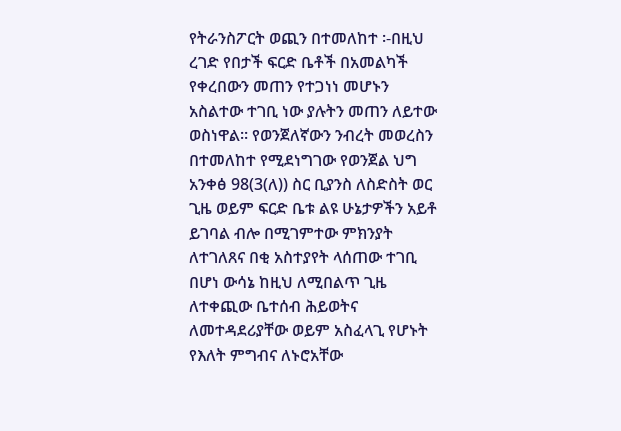የትራንስፖርት ወጪን በተመለከተ ፡-በዚህ ረገድ የበታች ፍርድ ቤቶች በአመልካች የቀረበውን መጠን የተጋነነ መሆኑን አስልተው ተገቢ ነው ያሉትን መጠን ለይተው ወስነዋል። የወንጀለኛውን ንብረት መወረስን በተመለከተ የሚደነግገው የወንጀል ህግ አንቀፅ 98(3(ለ)) ስር ቢያንስ ለስድስት ወር ጊዜ ወይም ፍርድ ቤቱ ልዩ ሁኔታዎችን አይቶ ይገባል ብሎ በሚገምተው ምክንያት ለተገለጸና በቂ አስተያየት ላሰጠው ተገቢ በሆነ ውሳኔ ከዚህ ለሚበልጥ ጊዜ ለተቀጪው ቤተሰብ ሕይወትና ለመተዳደሪያቸው ወይም አስፈላጊ የሆኑት የእለት ምግብና ለኑሮአቸው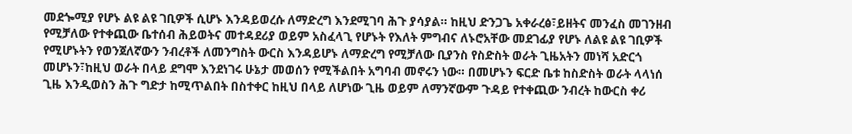መደጐሚያ የሆኑ ልዩ ልዩ ገቢዎች ሲሆኑ እንዳይወረሱ ለማድረግ እንደሚገባ ሕጉ ያሳያል። ከዚህ ድንጋጌ አቀራረፅ፣ይዘትና መንፈስ መገንዘብ የሚቻለው የተቀጪው ቤተሰብ ሕይወትና መተዳደሪያ ወይም አስፈላጊ የሆኑት የእለት ምግብና ለኑሮአቸው መደገፊያ የሆኑ ለልዩ ልዩ ገቢዎች የሚሆኑትን የወንጀለኛውን ንብረቶች ለመንግስት ውርስ እንዳይሆኑ ለማድረግ የሚቻለው ቢያንስ የስድስት ወራት ጊዜአትን መነሻ አድርጎ መሆኑን፣ከዚህ ወራት በላይ ደግሞ እንደነገሩ ሁኔታ መወሰን የሚችልበት አግባብ መኖሩን ነው። በመሆኑን ፍርድ ቤቱ ከስድስት ወራት ላላነሰ ጊዜ እንዲወስን ሕጉ ግድታ ከሚጥልበት በስተቀር ከዚህ በላይ ለሆነው ጊዜ ወይም ለማንኛውም ጉዳይ የተቀጪው ንብረት ከውርስ ቀሪ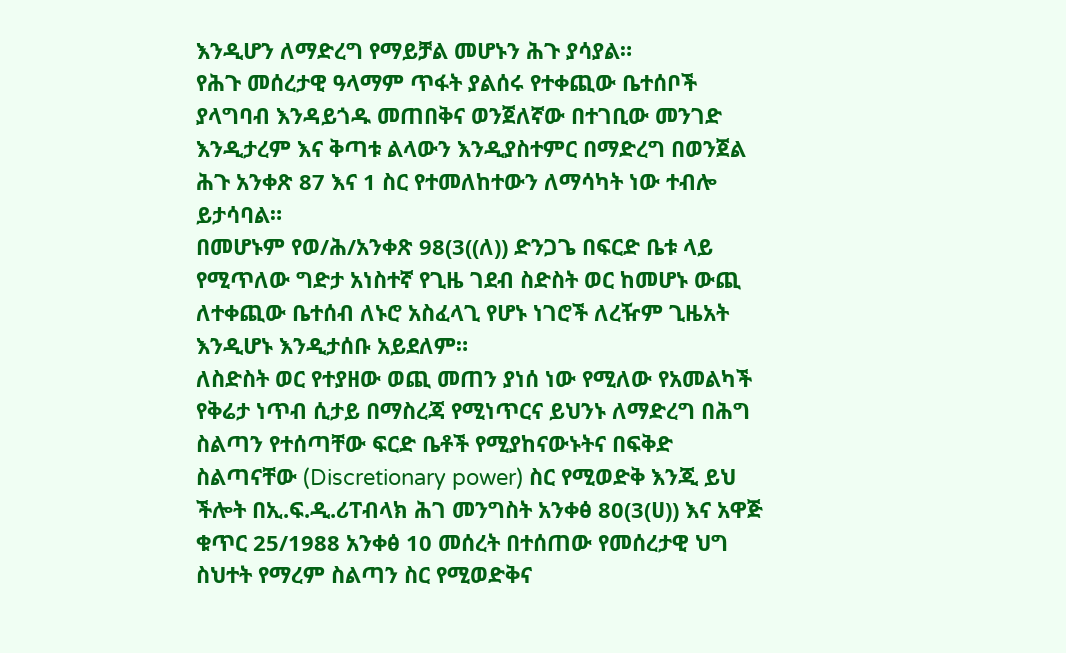እንዲሆን ለማድረግ የማይቻል መሆኑን ሕጉ ያሳያል።
የሕጉ መሰረታዊ ዓላማም ጥፋት ያልሰሩ የተቀጪው ቤተሰቦች ያላግባብ እንዳይጎዱ መጠበቅና ወንጀለኛው በተገቢው መንገድ እንዲታረም እና ቅጣቱ ልላውን እንዲያስተምር በማድረግ በወንጀል ሕጉ አንቀጽ 87 እና 1 ስር የተመለከተውን ለማሳካት ነው ተብሎ ይታሳባል።
በመሆኑም የወ/ሕ/አንቀጽ 98(3((ለ)) ድንጋጌ በፍርድ ቤቱ ላይ የሚጥለው ግድታ አነስተኛ የጊዜ ገደብ ስድስት ወር ከመሆኑ ውጪ ለተቀጪው ቤተሰብ ለኑሮ አስፈላጊ የሆኑ ነገሮች ለረዥም ጊዜአት እንዲሆኑ እንዲታሰቡ አይደለም።
ለስድስት ወር የተያዘው ወጪ መጠን ያነሰ ነው የሚለው የአመልካች የቅሬታ ነጥብ ሲታይ በማስረጃ የሚነጥርና ይህንኑ ለማድረግ በሕግ ስልጣን የተሰጣቸው ፍርድ ቤቶች የሚያከናውኑትና በፍቅድ ስልጣናቸው (Discretionary power) ስር የሚወድቅ እንጂ ይህ ችሎት በኢ.ፍ.ዲ.ሪፐብላክ ሕገ መንግስት አንቀፅ 80(3(ሀ)) እና አዋጅ ቁጥር 25/1988 አንቀፅ 10 መሰረት በተሰጠው የመሰረታዊ ህግ ስህተት የማረም ስልጣን ስር የሚወድቅና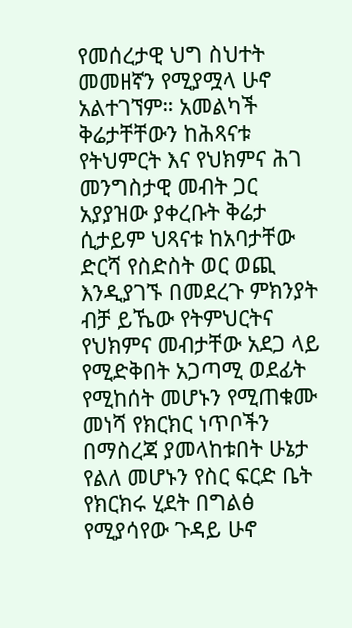የመሰረታዊ ህግ ስህተት መመዘኛን የሚያሟላ ሁኖ አልተገኘም። አመልካች ቅሬታቸቸውን ከሕጻናቱ የትህምርት እና የህክምና ሕገ መንግስታዊ መብት ጋር አያያዝው ያቀረቡት ቅሬታ ሲታይም ህጻናቱ ከአባታቸው ድርሻ የስድስት ወር ወጪ እንዲያገኙ በመደረጉ ምክንያት ብቻ ይኼው የትምህርትና የህክምና መብታቸው አደጋ ላይ የሚድቅበት አጋጣሚ ወደፊት የሚከሰት መሆኑን የሚጠቁሙ መነሻ የክርክር ነጥቦችን በማስረጃ ያመላከቱበት ሁኔታ የልለ መሆኑን የስር ፍርድ ቤት የክርክሩ ሂደት በግልፅ የሚያሳየው ጉዳይ ሁኖ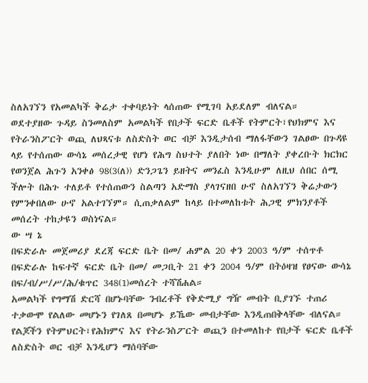ስለአገኘን የአመልካች ቅሬታ ተቀባይነት ላሰጠው የሚገባ አይደለም ብለናል።
ወደተያዘው ጉዳይ ስንመለስም አመልካች የበታች ፍርድ ቤቶች የትምርት፣የህክምና እና የትራንስፖርት ወጪ ለህጻናቱ ለስድስት ወር ብቻ እንዲታሰብ ማለፋቸውን ገልፀው በጉዳዩ ላይ የተሰጠው ውሳኔ መሰረታዊ የሆነ የሕግ ስህተት ያለበት ነው በማለት ያቀረቡት ክርክር የወንጀል ሕጉን አንቀፅ 98(3(ለ)) ድንጋጌን ይዘትና መንፈስ እንዲሁም ለዚህ ሰበር ሰሚ ችሎት በሕጉ ተለይቶ የተሰጠውን ስልጣን አድማስ ያላገናዘበ ሁኖ ስለአገኘን ቅሬታውን የምንቀበለው ሁኖ አልተገኘም። ሲጠቃለልም ከላይ በተመለከቱት ሕጋዊ ምክንያቶች መሰረት ተከታዩን ወስነናል።
ው ሣ ኔ
በፍድራሉ መጀመሪያ ደረጃ ፍርድ ቤት በመ/ ሐምል 20 ቀን 2003 ዓ/ም ተሰጥቶ በፍድራሉ ከፍተኛ ፍርድ ቤት በመ/ መጋቢት 21 ቀን 2004 ዓ/ም በትዕዛዝ የፀናው ውሳኔ በፍ/ብ/ሥ/ሥ/ሕ/ቁጥር 348(1)መሰረት ተሻሽሐል።
አመልካች የግማሽ ድርሻ በሆኑባቸው ንብረቶች የቅድሚያ ግዥ መብት ቢያገኙ ተጠሪ ተቃውሞ የልለው መሆኑን የገለጸ በመሆኑ ይኼው መብታቸው እንዲጠበቅላቸው ብለናል።
የልጆችን የትምህርት፣የሕክምና እና የትራንስፖርት ወጪን በተመለከተ የበታች ፍርድ ቤቶች ለስድስት ወር ብቻ እንዲሆን ማሰባቸው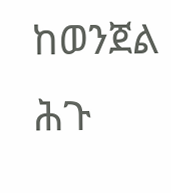ከወንጀል ሕጉ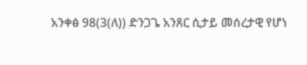አንቀፅ 98(3(ለ)) ድንጋጌ አንጸር ሲታይ መሰረታዊ የሆነ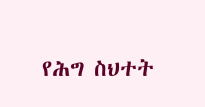የሕግ ስህተት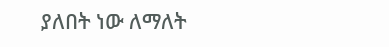ያለበት ነው ለማለት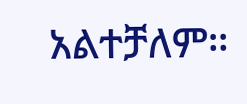አልተቻለም።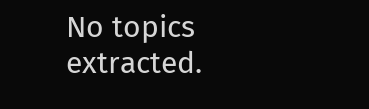No topics extracted.